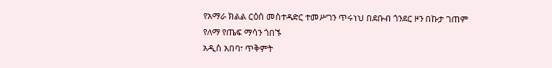የአማራ ክልል ርዕሰ መስተዳድር ተመሥገን ጥሩነህ በደቡብ ጎንደር ዞን በኩታ ገጠም የለማ የጤፍ ማሳን ጎበኙ
አዲስ አበባ፣ ጥቅምት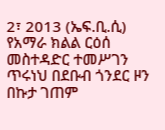2፣ 2013 (ኤፍ.ቢ.ሲ) የአማራ ክልል ርዕሰ መስተዳድር ተመሥገን ጥሩነህ በደቡብ ጎንደር ዞን በኩታ ገጠም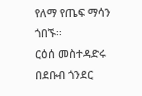የለማ የጤፍ ማሳን ጎበኙ፡፡
ርዕሰ መስተዳድሩ በደቡብ ጎንደር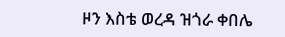ዞን እስቴ ወረዳ ዝጎራ ቀበሌ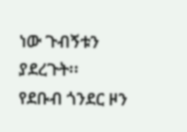ነው ጉብኝቱን ያደረጉት፡፡
የደቡብ ጎንደር ዞን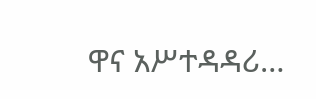ዋና አሥተዳዳሪ…